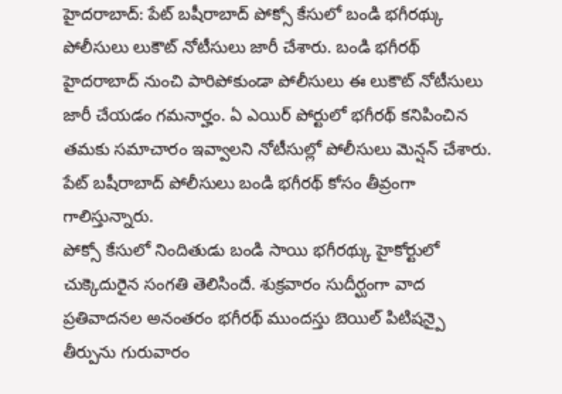హైదరాబాద్: పేట్ బషీరాబాద్ పోక్సో కేసులో బండి భగీరథ్కు పోలీసులు లుకౌట్ నోటీసులు జారీ చేశారు. బండి భగీరథ్ హైదరాబాద్ నుంచి పారిపోకుండా పోలీసులు ఈ లుకౌట్ నోటీసులు జారీ చేయడం గమనార్హం. ఏ ఎయిర్ పోర్టులో భగీరథ్ కనిపించిన తమకు సమాచారం ఇవ్వాలని నోటీసుల్లో పోలీసులు మెన్షన్ చేశారు. పేట్ బషీరాబాద్ పోలీసులు బండి భగీరథ్ కోసం తీవ్రంగా గాలిస్తున్నారు.
పోక్సో కేసులో నిందితుడు బండి సాయి భగీరథ్కు హైకోర్టులో చుక్కెదురైన సంగతి తెలిసిందే. శుక్రవారం సుదీర్ఘంగా వాద ప్రతివాదనల అనంతరం భగీరథ్ ముందస్తు బెయిల్ పిటిషన్పై తీర్పును గురువారం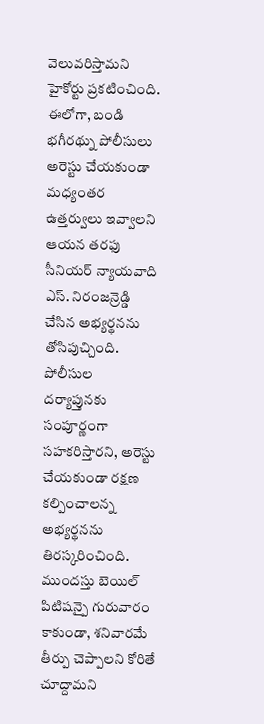వెలువరిస్తామని హైకోర్టు ప్రకటించింది. ఈలోగా, బండి భగీరథ్ను పోలీసులు అరెస్టు చేయకుండా మధ్యంతర ఉత్తర్వులు ఇవ్వాలని ఆయన తరఫు సీనియర్ న్యాయవాది ఎస్. నిరంజన్రెడ్డి చేసిన అభ్యర్థనను తోసిపుచ్చింది.
పోలీసుల దర్యాప్తునకు సంపూర్ణంగా సహకరిస్తారని, అరెస్టు చేయకుండా రక్షణ కల్పించాలన్న అభ్యర్థనను తిరస్కరించింది. ముందస్తు బెయిల్ పిటిషన్పై గురువారం కాకుండా, శనివారమే తీర్పు చెప్పాలని కోరితే చూద్దామని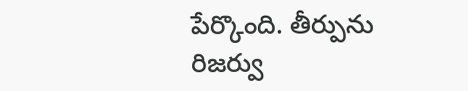పేర్కొంది. తీర్పును రిజర్వు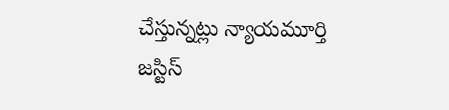చేస్తున్నట్లు న్యాయమూర్తి జస్టిస్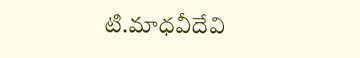టి.మాధవీదేవి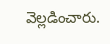వెల్లడించారు.